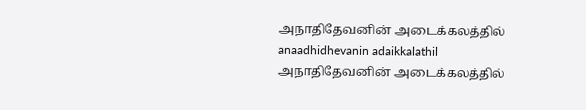அநாதிதேவனின் அடைக்கலத்தில்
anaadhidhevanin adaikkalathil
அநாதிதேவனின் அடைக்கலத்தில்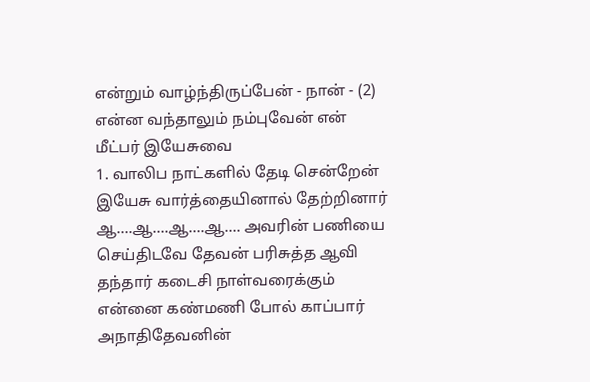என்றும் வாழ்ந்திருப்பேன் - நான் - (2) என்ன வந்தாலும் நம்புவேன் என் மீட்பர் இயேசுவை
1. வாலிப நாட்களில் தேடி சென்றேன் இயேசு வார்த்தையினால் தேற்றினார் ஆ….ஆ….ஆ….ஆ…. அவரின் பணியை செய்திடவே தேவன் பரிசுத்த ஆவி தந்தார் கடைசி நாள்வரைக்கும் என்னை கண்மணி போல் காப்பார் அநாதிதேவனின்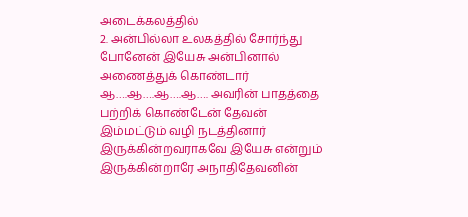அடைக்கலத்தில்
2. அன்பில்லா உலகத்தில் சோர்ந்து போனேன் இயேசு அன்பினால் அணைத்துக் கொண்டார் ஆ….ஆ….ஆ….ஆ…. அவரின் பாதத்தை பற்றிக் கொண்டேன் தேவன் இம்மட்டும் வழி நடத்தினார் இருக்கின்றவராகவே இயேசு என்றும் இருக்கின்றாரே அநாதிதேவனின்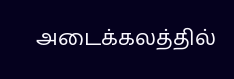அடைக்கலத்தில்